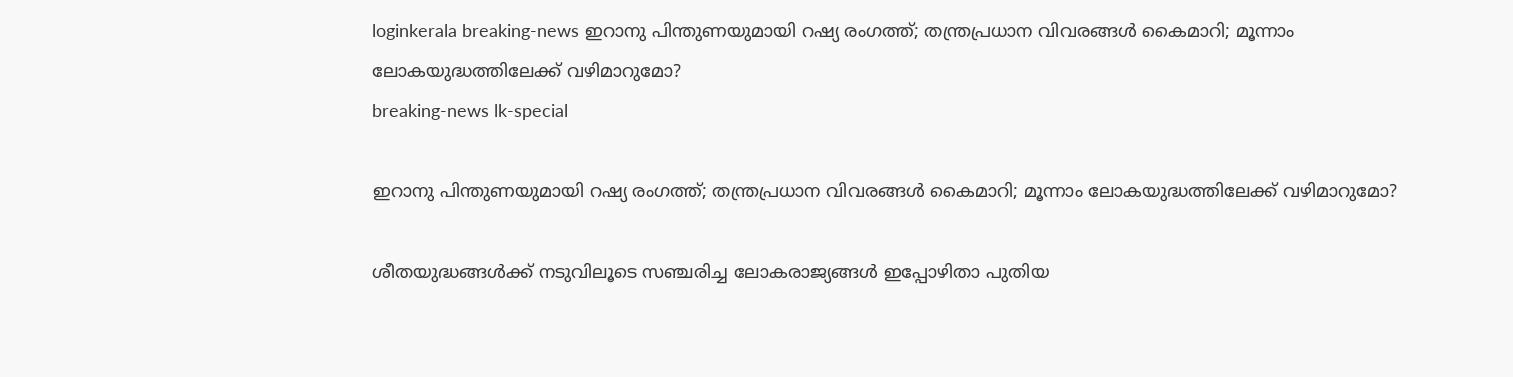loginkerala breaking-news ഇറാനു പിന്തുണയുമായി റഷ്യ രംഗത്ത്; തന്ത്രപ്രധാന വിവരങ്ങൾ കൈമാറി; മൂന്നാം ലോകയുദ്ധത്തിലേക്ക് വഴിമാറുമോ?
breaking-news lk-special

ഇറാനു പിന്തുണയുമായി റഷ്യ രംഗത്ത്; തന്ത്രപ്രധാന വിവരങ്ങൾ കൈമാറി; മൂന്നാം ലോകയുദ്ധത്തിലേക്ക് വഴിമാറുമോ?

ശീതയുദ്ധങ്ങൾക്ക് നടുവിലൂടെ സഞ്ചരിച്ച ലോകരാജ്യങ്ങൾ ഇപ്പോഴിതാ പുതിയ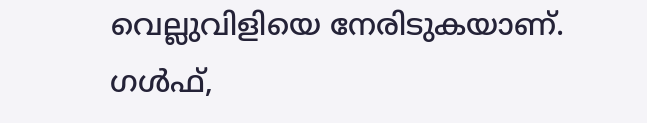വെല്ലുവിളിയെ നേരിടുകയാണ്. ഗൾഫ്,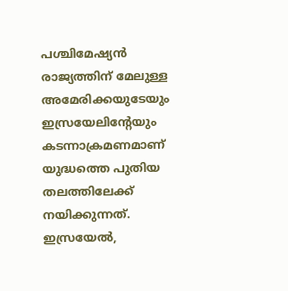പശ്ചിമേഷ്യൻ രാജ്യത്തിന് മേലുള്ള അമേരിക്കയുടേയും ഇസ്രയേലിന്റേയും കടന്നാക്രമണമാണ് യുദ്ധത്തെ പുതിയ തലത്തിലേക്ക് നയിക്കുന്നത്. ഇസ്രയേൽ,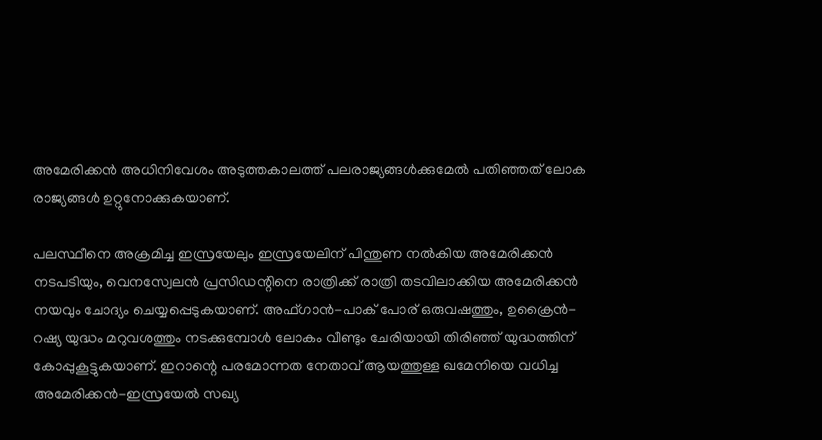അമേരിക്കൻ അധിനിവേശം അടുത്തകാലത്ത് പലരാജ്യങ്ങൾക്കുമേൽ പതിഞ്ഞത് ലോക രാജ്യങ്ങൾ ഉറ്റുനോക്കുകയാണ്.

പലസ്ഥീനെ അക്രമിച്ച ഇസ്രയേലും ഇസ്രയേലിന് പിന്തുണ നൽകിയ അമേരിക്കൻ നടപടിയും, വെനസ്വേലൻ പ്രസിഡന്റിനെ രാത്രിക്ക് രാത്രി തടവിലാക്കിയ അമേരിക്കൻ നയവും ചോദ്യം ചെയ്യപ്പെടുകയാണ്. അഫ്ഗാൻ-പാക് പോര് ഒരുവഷത്തും, ഉക്രൈൻ-റഷ്യ യുദ്ധം മറുവശത്തും നടക്കുമ്പോൾ ലോകം വീണ്ടും ചേരിയായി തിരിഞ്ഞ് യുദ്ധത്തിന് കോപ്പുകൂട്ടുകയാണ്. ഇറാന്റെ പരമോന്നത നേതാവ് ആയത്തുള്ള ഖമേനിയെ വധിച്ച അമേരിക്കൻ-ഇസ്രയേൽ സഖ്യ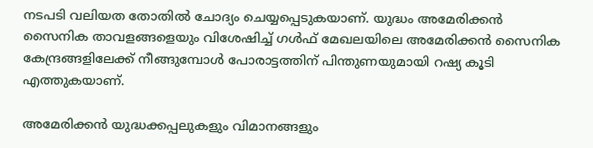നടപടി വലിയത തോതിൽ ചോദ്യം ചെയ്യപ്പെടുകയാണ്. യുദ്ധം അമേരിക്കൻ സൈനിക താവളങ്ങളെയും വിശേഷിച്ച് ഗൾഫ് മേഖലയിലെ അമേരിക്കൻ സൈനിക കേന്ദ്രങ്ങളിലേക്ക് നീങ്ങുമ്പോൾ പോരാട്ടത്തിന് പിന്തുണയുമായി റഷ്യ കൂടി എത്തുകയാണ്.

അമേരിക്കൻ യുദ്ധക്കപ്പലുകളും വിമാനങ്ങളും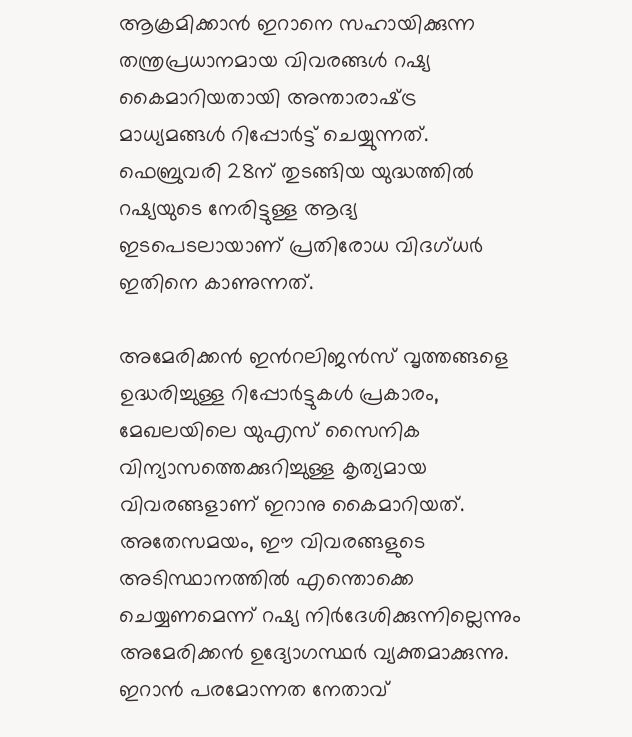ആക്രമിക്കാൻ ഇറാനെ സഹായിക്കുന്ന തന്ത്രപ്രധാനമായ വിവരങ്ങൾ റഷ്യ കൈമാറിയതായി അന്താരാഷ്‌ട്ര മാധ്യമങ്ങൾ റിപ്പോർട്ട് ചെയ്യുന്നത്. ഫെബ്രുവരി 28ന് തുടങ്ങിയ യുദ്ധത്തിൽ റഷ്യയുടെ നേരിട്ടുള്ള ആദ്യ ഇടപെടലായാണ് പ്രതിരോധ വിദഗ്ധർ ഇതിനെ കാണുന്നത്.

അമേരിക്കൻ ഇന്‍റലിജൻസ് വൃത്തങ്ങളെ ഉദ്ധരിച്ചുള്ള റിപ്പോർട്ടുകൾ പ്രകാരം, മേഖലയിലെ യുഎസ് സൈനിക വിന്യാസത്തെക്കുറിച്ചുള്ള കൃത്യമായ വിവരങ്ങളാണ് ഇറാനു കൈമാറിയത്. അതേസമയം, ഈ വിവരങ്ങളുടെ അടിസ്ഥാനത്തിൽ എന്തൊക്കെ ചെയ്യണമെന്ന് റഷ്യ നിർദേശിക്കുന്നില്ലെന്നും അമേരിക്കൻ ഉദ്യോഗസ്ഥർ വ്യക്തമാക്കുന്നു. ഇറാൻ പരമോന്നത നേതാവ്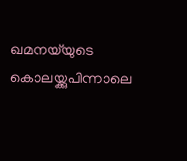ഖമനയ്‌യുടെ കൊലയ്ക്കുപിന്നാലെ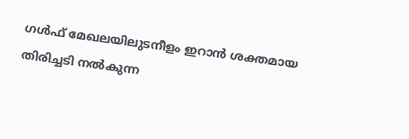ഗൾഫ് മേഖലയിലുടനീളം ഇറാൻ ശക്തമായ തിരിച്ചടി നൽകുന്ന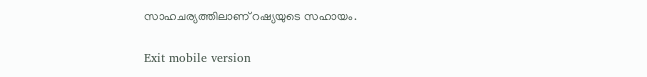സാഹചര്യത്തിലാണ് റഷ്യയുടെ സഹായം.

Exit mobile version